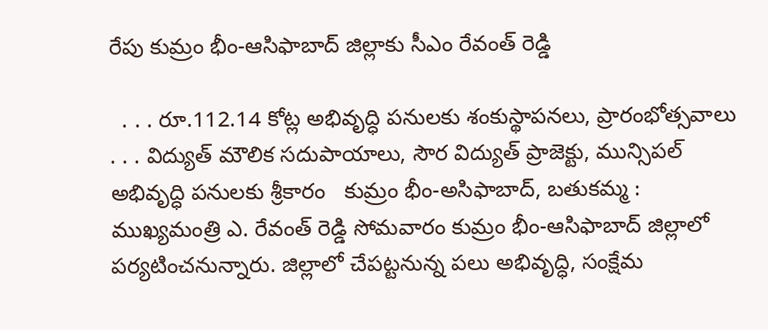రేపు కుమ్రం భీం-ఆసిఫాబాద్ జిల్లాకు సీఎం రేవంత్ రెడ్డి

  . . . రూ.112.14 కోట్ల అభివృద్ధి పనులకు శంకుస్థాపనలు, ప్రారంభోత్సవాలు   . . . విద్యుత్ మౌలిక సదుపాయాలు, సౌర విద్యుత్ ప్రాజెక్టు, మున్సిపల్ అభివృద్ధి పనులకు శ్రీకారం   కుమ్రం భీం-అసిఫాబాద్, బతుకమ్మ :   ముఖ్యమంత్రి ఎ. రేవంత్ రెడ్డి సోమవారం కుమ్రం భీం-ఆసిఫాబాద్ జిల్లాలో పర్యటించనున్నారు. జిల్లాలో చేపట్టనున్న పలు అభివృద్ధి, సంక్షేమ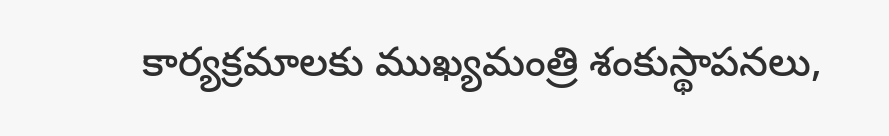కార్యక్రమాలకు ముఖ్యమంత్రి శంకుస్థాపనలు,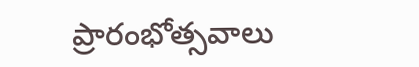ప్రారంభోత్సవాలు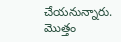చేయనున్నారు. మొత్తం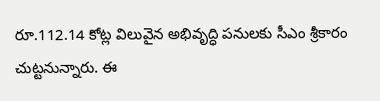రూ.112.14 కోట్ల విలువైన అభివృద్ధి పనులకు సీఎం శ్రీకారం చుట్టనున్నారు. ఈ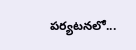పర్యటనలో...